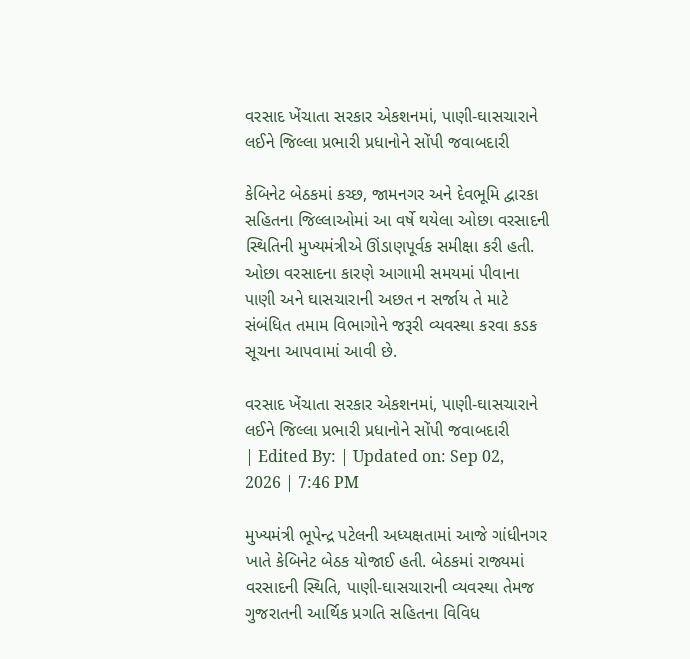વરસાદ ખેંચાતા સરકાર એકશનમાં, પાણી-ઘાસચારાને લઈને જિલ્લા પ્રભારી પ્રધાનોને સોંપી જવાબદારી

કેબિનેટ બેઠકમાં કચ્છ, જામનગર અને દેવભૂમિ દ્વારકા સહિતના જિલ્લાઓમાં આ વર્ષે થયેલા ઓછા વરસાદની સ્થિતિની મુખ્યમંત્રીએ ઊંડાણપૂર્વક સમીક્ષા કરી હતી. ઓછા વરસાદના કારણે આગામી સમયમાં પીવાના પાણી અને ઘાસચારાની અછત ન સર્જાય તે માટે સંબંધિત તમામ વિભાગોને જરૂરી વ્યવસ્થા કરવા કડક સૂચના આપવામાં આવી છે.

વરસાદ ખેંચાતા સરકાર એકશનમાં, પાણી-ઘાસચારાને લઈને જિલ્લા પ્રભારી પ્રધાનોને સોંપી જવાબદારી
| Edited By: | Updated on: Sep 02, 2026 | 7:46 PM

મુખ્યમંત્રી ભૂપેન્દ્ર પટેલની અધ્યક્ષતામાં આજે ગાંધીનગર ખાતે કેબિનેટ બેઠક યોજાઈ હતી. બેઠકમાં રાજ્યમાં વરસાદની સ્થિતિ, પાણી-ઘાસચારાની વ્યવસ્થા તેમજ ગુજરાતની આર્થિક પ્રગતિ સહિતના વિવિધ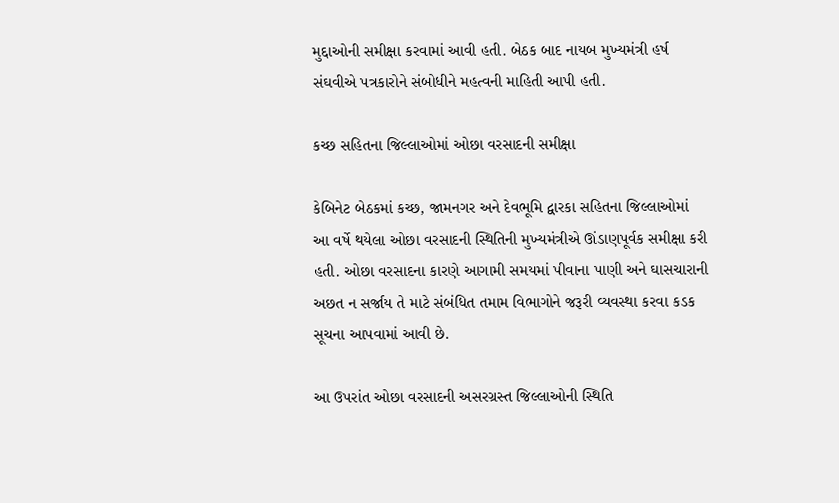મુદ્દાઓની સમીક્ષા કરવામાં આવી હતી. બેઠક બાદ નાયબ મુખ્યમંત્રી હર્ષ સંઘવીએ પત્રકારોને સંબોધીને મહત્વની માહિતી આપી હતી.

કચ્છ સહિતના જિલ્લાઓમાં ઓછા વરસાદની સમીક્ષા

કેબિનેટ બેઠકમાં કચ્છ, જામનગર અને દેવભૂમિ દ્વારકા સહિતના જિલ્લાઓમાં આ વર્ષે થયેલા ઓછા વરસાદની સ્થિતિની મુખ્યમંત્રીએ ઊંડાણપૂર્વક સમીક્ષા કરી હતી. ઓછા વરસાદના કારણે આગામી સમયમાં પીવાના પાણી અને ઘાસચારાની અછત ન સર્જાય તે માટે સંબંધિત તમામ વિભાગોને જરૂરી વ્યવસ્થા કરવા કડક સૂચના આપવામાં આવી છે.

આ ઉપરાંત ઓછા વરસાદની અસરગ્રસ્ત જિલ્લાઓની સ્થિતિ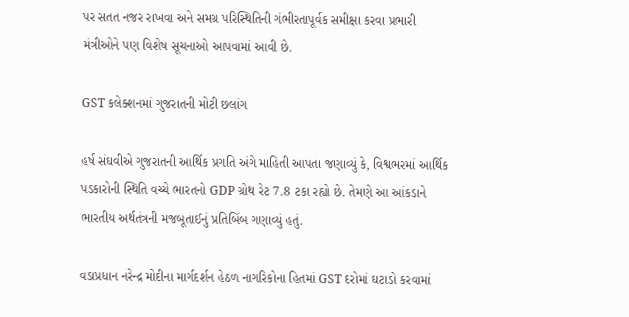પર સતત નજર રાખવા અને સમગ્ર પરિસ્થિતિની ગંભીરતાપૂર્વક સમીક્ષા કરવા પ્રભારી મંત્રીઓને પણ વિશેષ સૂચનાઓ આપવામાં આવી છે.

GST કલેક્શનમાં ગુજરાતની મોટી છલાંગ

હર્ષ સંઘવીએ ગુજરાતની આર્થિક પ્રગતિ અંગે માહિતી આપતા જણાવ્યું કે, વિશ્વભરમાં આર્થિક પડકારોની સ્થિતિ વચ્ચે ભારતનો GDP ગ્રોથ રેટ 7.8 ટકા રહ્યો છે. તેમણે આ આંકડાને ભારતીય અર્થતંત્રની મજબૂતાઈનું પ્રતિબિંબ ગણાવ્યું હતું.

વડાપ્રધાન નરેન્દ્ર મોદીના માર્ગદર્શન હેઠળ નાગરિકોના હિતમાં GST દરોમાં ઘટાડો કરવામાં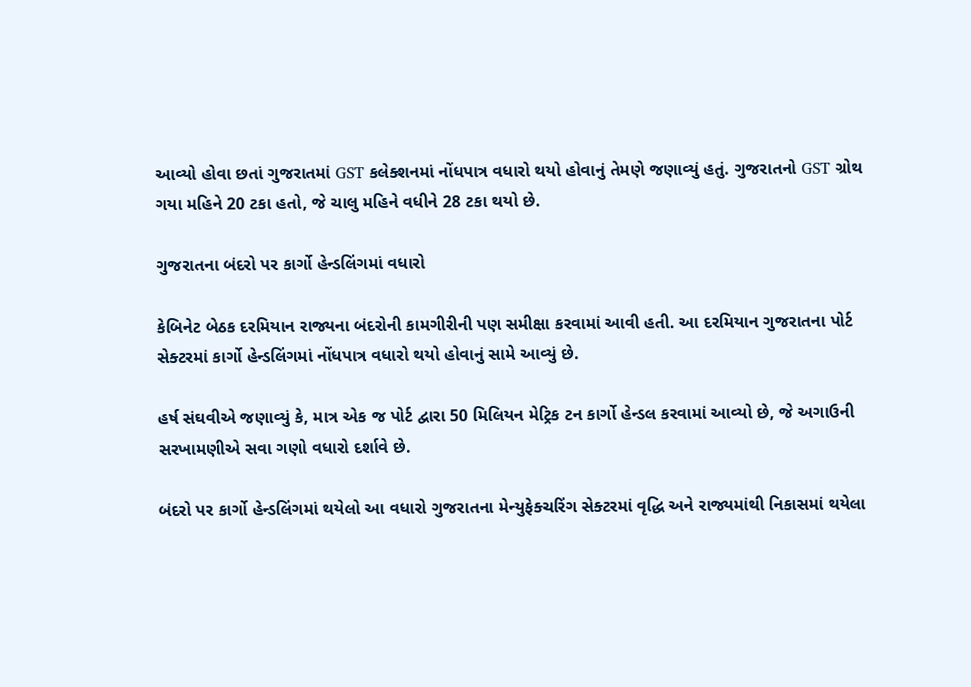આવ્યો હોવા છતાં ગુજરાતમાં GST કલેક્શનમાં નોંધપાત્ર વધારો થયો હોવાનું તેમણે જણાવ્યું હતું. ગુજરાતનો GST ગ્રોથ ગયા મહિને 20 ટકા હતો, જે ચાલુ મહિને વધીને 28 ટકા થયો છે.

ગુજરાતના બંદરો પર કાર્ગો હેન્ડલિંગમાં વધારો

કેબિનેટ બેઠક દરમિયાન રાજ્યના બંદરોની કામગીરીની પણ સમીક્ષા કરવામાં આવી હતી. આ દરમિયાન ગુજરાતના પોર્ટ સેક્ટરમાં કાર્ગો હેન્ડલિંગમાં નોંધપાત્ર વધારો થયો હોવાનું સામે આવ્યું છે.

હર્ષ સંઘવીએ જણાવ્યું કે, માત્ર એક જ પોર્ટ દ્વારા 50 મિલિયન મેટ્રિક ટન કાર્ગો હેન્ડલ કરવામાં આવ્યો છે, જે અગાઉની સરખામણીએ સવા ગણો વધારો દર્શાવે છે.

બંદરો પર કાર્ગો હેન્ડલિંગમાં થયેલો આ વધારો ગુજરાતના મેન્યુફેક્ચરિંગ સેક્ટરમાં વૃદ્ધિ અને રાજ્યમાંથી નિકાસમાં થયેલા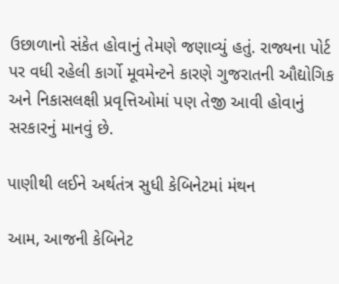ઉછાળાનો સંકેત હોવાનું તેમણે જણાવ્યું હતું. રાજ્યના પોર્ટ પર વધી રહેલી કાર્ગો મૂવમેન્ટને કારણે ગુજરાતની ઔદ્યોગિક અને નિકાસલક્ષી પ્રવૃત્તિઓમાં પણ તેજી આવી હોવાનું સરકારનું માનવું છે.

પાણીથી લઈને અર્થતંત્ર સુધી કેબિનેટમાં મંથન

આમ, આજની કેબિનેટ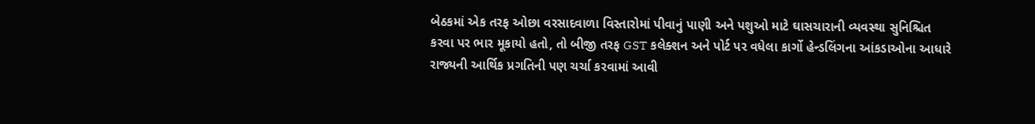બેઠકમાં એક તરફ ઓછા વરસાદવાળા વિસ્તારોમાં પીવાનું પાણી અને પશુઓ માટે ઘાસચારાની વ્યવસ્થા સુનિશ્ચિત કરવા પર ભાર મૂકાયો હતો, તો બીજી તરફ GST કલેક્શન અને પોર્ટ પર વધેલા કાર્ગો હેન્ડલિંગના આંકડાઓના આધારે રાજ્યની આર્થિક પ્રગતિની પણ ચર્ચા કરવામાં આવી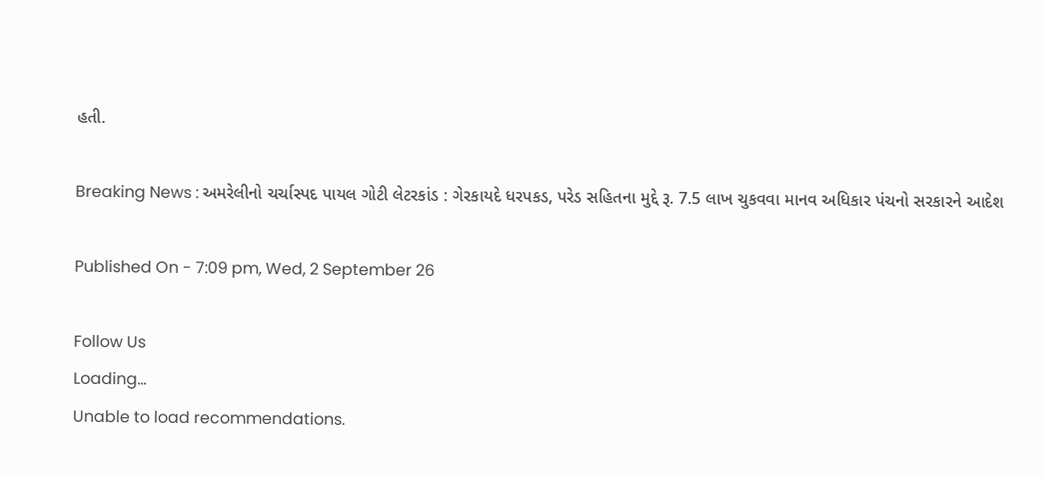હતી.

Breaking News : અમરેલીનો ચર્ચાસ્પદ પાયલ ગોટી લેટરકાંડ : ગેરકાયદે ધરપકડ, પરેડ સહિતના મુદ્દે રૂ. 7.5 લાખ ચુકવવા માનવ અધિકાર પંચનો સરકારને આદેશ

Published On - 7:09 pm, Wed, 2 September 26

Follow Us
Loading...
Unable to load recommendations.